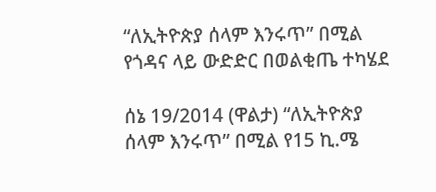“ለኢትዮጵያ ሰላም እንሩጥ” በሚል የጎዳና ላይ ውድድር በወልቂጤ ተካሄደ

ሰኔ 19/2014 (ዋልታ) “ለኢትዮጵያ ሰላም እንሩጥ” በሚል የ15 ኪ.ሜ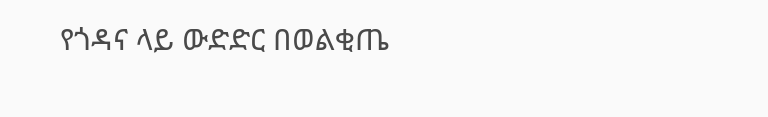የጎዳና ላይ ውድድር በወልቂጤ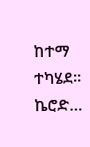ከተማ ተካሄደ። ኬሮድ…